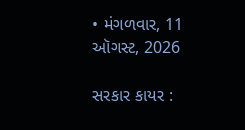• મંગળવાર, 11 ઑગસ્ટ, 2026

સરકાર કાયર :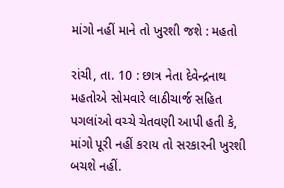માંગો નહીં માને તો ખુરશી જશે : મહતો

રાંચી, તા. 10 : છાત્ર નેતા દેવેન્દ્રનાથ મહતોએ સોમવારે લાઠીચાર્જ સહિત પગલાંઓ વચ્ચે ચેતવણી આપી હતી કે, માંગો પૂરી નહીં કરાય તો સરકારની ખુરશી બચશે નહીં.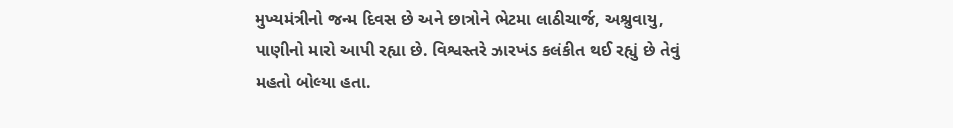મુખ્યમંત્રીનો જન્મ દિવસ છે અને છાત્રોને ભેટમા લાઠીચાર્જ, અશ્રુવાયુ, પાણીનો મારો આપી રહ્યા છે. વિશ્વસ્તરે ઝારખંડ કલંકીત થઈ રહ્યું છે તેવું મહતો બોલ્યા હતા.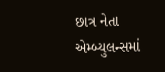છાત્ર નેતા એમ્બ્યુલન્સમાં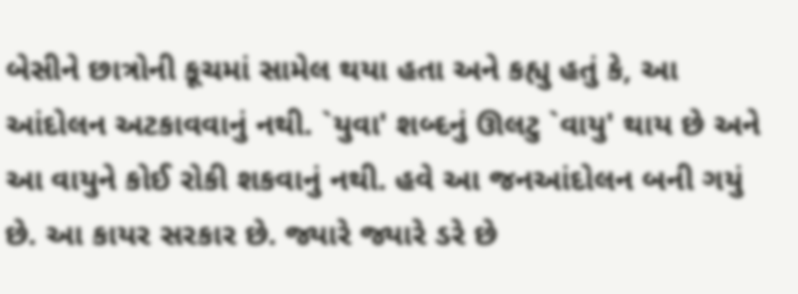બેસીને છાત્રોની કૂચમાં સામેલ થયા હતા અને કહ્યુ હતું કે, આ આંદોલન અટકાવવાનું નથી. `યુવા' શબ્દનું ઊલટુ `વાયુ' થાય છે અને આ વાયુને કોઈ રોકી શકવાનું નથી. હવે આ જનઆંદોલન બની ગયું છે. આ કાયર સરકાર છે. જ્યારે જ્યારે ડરે છે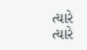ત્યારે ત્યારે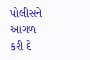પોલીસને આગળ કરી દે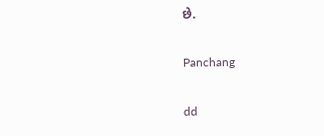છે.

Panchang

dd